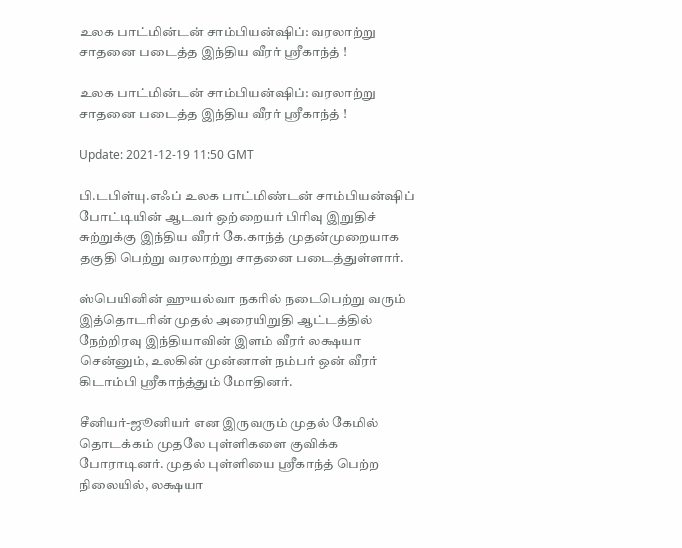உலக பாட்மின்டன் சாம்பியன்ஷிப்: வரலாற்று சாதனை படைத்த இந்திய வீரர் ஸ்ரீகாந்த் !

உலக பாட்மின்டன் சாம்பியன்ஷிப்: வரலாற்று சாதனை படைத்த இந்திய வீரர் ஸ்ரீகாந்த் !

Update: 2021-12-19 11:50 GMT

பி.டபிள்யு.எஃப் உலக பாட்மிண்டன் சாம்பியன்ஷிப் போட்டியின் ஆடவர் ஒற்றையர் பிரிவு இறுதிச் சுற்றுக்கு இந்திய வீரர் கே.காந்த் முதன்முறையாக தகுதி பெற்று வரலாற்று சாதனை படைத்துள்ளார்.

ஸ்பெயினின் ஹுயல்வா நகரில் நடைபெற்று வரும் இத்தொடரின் முதல் அரையிறுதி ஆட்டத்தில் நேற்றிரவு இந்தியாவின் இளம் வீரர் லக்ஷயா சென்னும், உலகின் முன்னாள் நம்பர் ஒன் வீரர் கிடாம்பி ஸ்ரீகாந்த்தும் மோதினர்.

சீனியர்-ஜூனியர் என இருவரும் முதல் கேமில் தொடக்கம் முதலே புள்ளிகளை குவிக்க போராடினர். முதல் புள்ளியை ஸ்ரீகாந்த் பெற்ற நிலையில், லக்ஷயா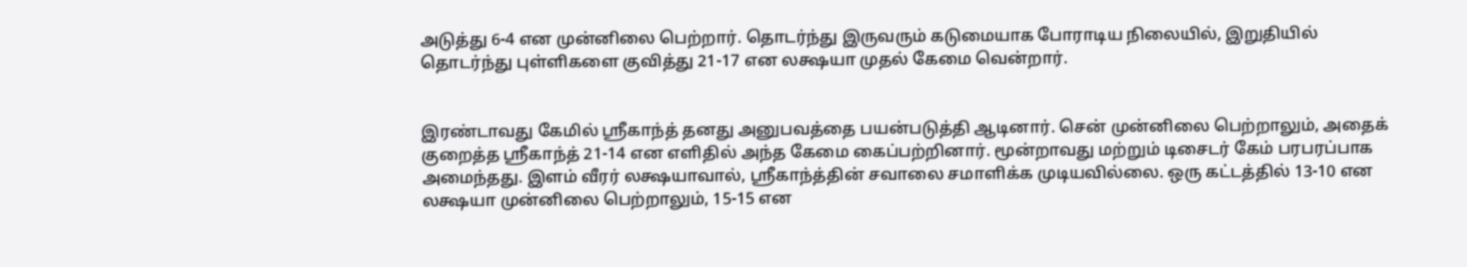அடுத்து 6-4 என முன்னிலை பெற்றார். தொடர்ந்து இருவரும் கடுமையாக போராடிய நிலையில், இறுதியில் தொடர்ந்து புள்ளிகளை குவித்து 21-17 என லக்ஷயா முதல் கேமை வென்றார்.


இரண்டாவது கேமில் ஸ்ரீகாந்த் தனது அனுபவத்தை பயன்படுத்தி ஆடினார். சென் முன்னிலை பெற்றாலும், அதைக் குறைத்த ஸ்ரீகாந்த் 21-14 என எளிதில் அந்த கேமை கைப்பற்றினார். மூன்றாவது மற்றும் டிசைடர் கேம் பரபரப்பாக அமைந்தது. இளம் வீரர் லக்ஷயாவால், ஸ்ரீகாந்த்தின் சவாலை சமாளிக்க முடியவில்லை. ஒரு கட்டத்தில் 13-10 என லக்ஷயா முன்னிலை பெற்றாலும், 15-15 என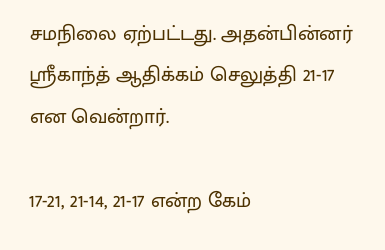சமநிலை ஏற்பட்டது. அதன்பின்னர் ஸ்ரீகாந்த் ஆதிக்கம் செலுத்தி 21-17 என வென்றார்.

17-21, 21-14, 21-17 என்ற கேம்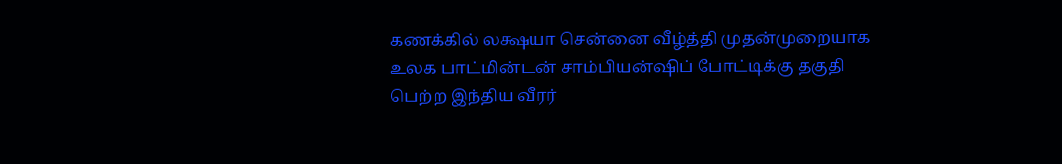கணக்கில் லக்ஷயா சென்னை வீழ்த்தி முதன்முறையாக உலக பாட்மின்டன் சாம்பியன்ஷிப் போட்டிக்கு தகுதி பெற்ற இந்திய வீரர்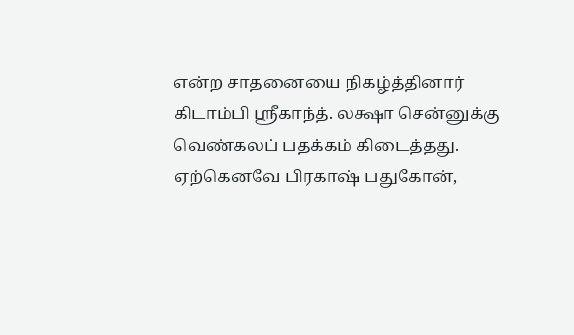என்ற சாதனையை நிகழ்த்தினார் கிடாம்பி ஸ்ரீகாந்த். லக்ஷா சென்னுக்கு வெண்கலப் பதக்கம் கிடைத்தது. ஏற்கெனவே பிரகாஷ் பதுகோன்,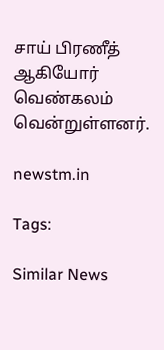சாய் பிரணீத் ஆகியோர் வெண்கலம் வென்றுள்ளனர்.

newstm.in

Tags:

Similar News